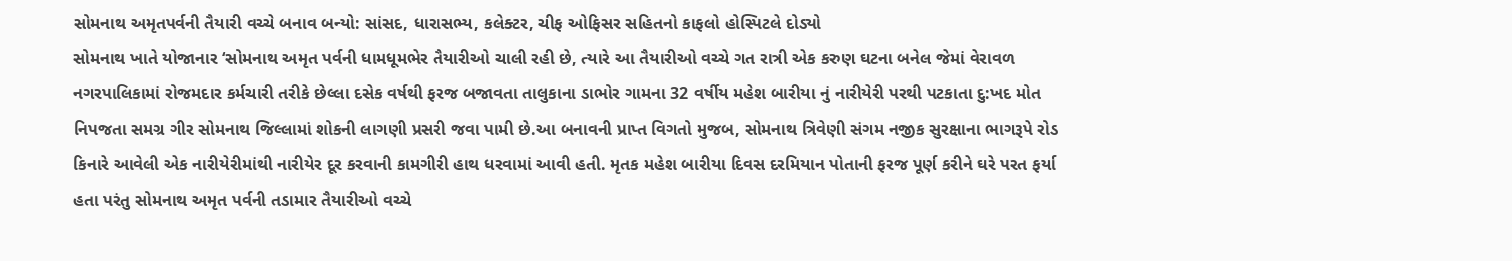સોમનાથ અમૃતપર્વની તૈયારી વચ્ચે બનાવ બન્યો: સાંસદ, ધારાસભ્ય, કલેક્ટર, ચીફ ઓફિસર સહિતનો કાફલો હોસ્પિટલે દોડ્યો
સોમનાથ ખાતે યોજાનાર ‘સોમનાથ અમૃત પર્વની ધામધૂમભેર તૈયારીઓ ચાલી રહી છે, ત્યારે આ તૈયારીઓ વચ્ચે ગત રાત્રી એક કરુણ ઘટના બનેલ જેમાં વેરાવળ નગરપાલિકામાં રોજમદાર કર્મચારી તરીકે છેલ્લા દસેક વર્ષથી ફરજ બજાવતા તાલુકાના ડાભોર ગામના 32 વર્ષીય મહેશ બારીયા નું નારીયેરી પરથી પટકાતા દુ:ખદ મોત નિપજતા સમગ્ર ગીર સોમનાથ જિલ્લામાં શોકની લાગણી પ્રસરી જવા પામી છે.આ બનાવની પ્રાપ્ત વિગતો મુજબ, સોમનાથ ત્રિવેણી સંગમ નજીક સુરક્ષાના ભાગરૂપે રોડ કિનારે આવેલી એક નારીયેરીમાંથી નારીયેર દૂર કરવાની કામગીરી હાથ ધરવામાં આવી હતી. મૃતક મહેશ બારીયા દિવસ દરમિયાન પોતાની ફરજ પૂર્ણ કરીને ઘરે પરત ફર્યા હતા પરંતુ સોમનાથ અમૃત પર્વની તડામાર તૈયારીઓ વચ્ચે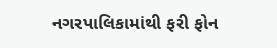નગરપાલિકામાંથી ફરી ફોન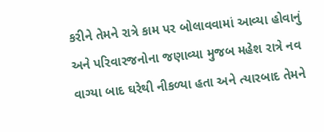કરીને તેમને રાત્રે કામ પર બોલાવવામાં આવ્યા હોવાનું અને પરિવારજનોના જણાવ્યા મુજબ મહેશ રાત્રે નવ વાગ્યા બાદ ઘરેથી નીકળ્યા હતા અને ત્યારબાદ તેમને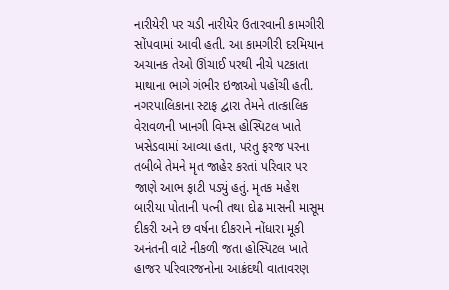નારીયેરી પર ચડી નારીયેર ઉતારવાની કામગીરી સોંપવામાં આવી હતી. આ કામગીરી દરમિયાન અચાનક તેઓ ઊંચાઈ પરથી નીચે પટકાતા માથાના ભાગે ગંભીર ઇજાઓ પહોંચી હતી. નગરપાલિકાના સ્ટાફ દ્વારા તેમને તાત્કાલિક વેરાવળની ખાનગી વિમ્સ હોસ્પિટલ ખાતે ખસેડવામાં આવ્યા હતા, પરંતુ ફરજ પરના તબીબે તેમને મૃત જાહેર કરતાં પરિવાર પર જાણે આભ ફાટી પડ્યું હતું. મૃતક મહેશ બારીયા પોતાની પત્ની તથા દોઢ માસની માસૂમ દીકરી અને છ વર્ષના દીકરાને નોંધારા મૂકી અનંતની વાટે નીકળી જતા હોસ્પિટલ ખાતે હાજર પરિવારજનોના આક્રંદથી વાતાવરણ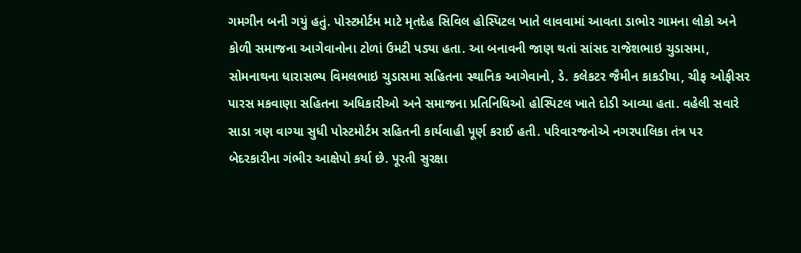ગમગીન બની ગયું હતું. પોસ્ટમોર્ટમ માટે મૃતદેહ સિવિલ હોસ્પિટલ ખાતે લાવવામાં આવતા ડાભોર ગામના લોકો અને કોળી સમાજના આગેવાનોના ટોળાં ઉમટી પડ્યા હતા. આ બનાવની જાણ થતાં સાંસદ રાજેશભાઇ ચુડાસમા, સોમનાથના ધારાસભ્ય વિમલભાઇ ચુડાસમા સહિતના સ્થાનિક આગેવાનો, ડે. કલેકટર જૈમીન કાકડીયા, ચીફ ઓફીસર પારસ મકવાણા સહિતના અધિકારીઓ અને સમાજના પ્રતિનિધિઓ હોસ્પિટલ ખાતે દોડી આવ્યા હતા. વહેલી સવારે સાડા ત્રણ વાગ્યા સુધી પોસ્ટમોર્ટમ સહિતની કાર્યવાહી પૂર્ણ કરાઈ હતી. પરિવારજનોએ નગરપાલિકા તંત્ર પર બેદરકારીના ગંભીર આક્ષેપો કર્યા છે. પૂરતી સુરક્ષા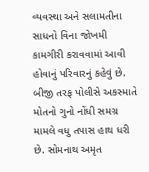વ્યવસ્થા અને સલામતીના સાધનો વિના જોખમી કામગીરી કરાવવામાં આવી હોવાનું પરિવારનું કહેવું છે. બીજી તરફ પોલીસે અકસ્માતે મોતનો ગુનો નોંધી સમગ્ર મામલે વધુ તપાસ હાથ ધરી છે. સોમનાથ અમૃત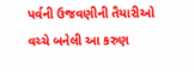પર્વની ઉજવણીની તૈયારીઓ વચ્ચે બનેલી આ કરુણ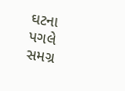ઘટના પગલે સમગ્ર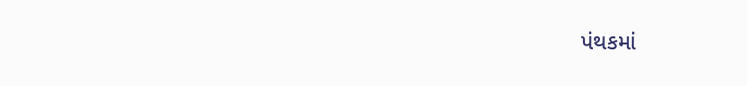પંથકમાં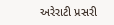અરેરાટી પ્રસરી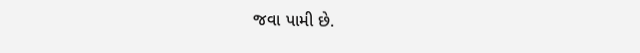જવા પામી છે.